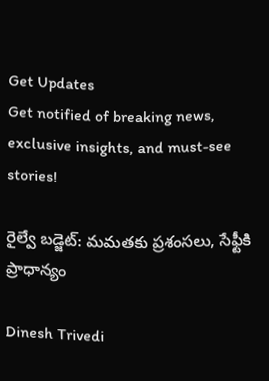Get Updates
Get notified of breaking news, exclusive insights, and must-see stories!

రైల్వే బడ్జెట్: మమతకు ప్రశంసలు, సేఫ్టీకి ప్రాధాన్యం

Dinesh Trivedi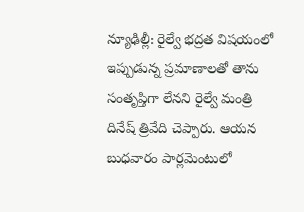న్యూఢిల్లీ: రైల్వే భద్రత విషయంలో ఇప్పుడున్న ప్రమాణాలతో తాను సంతృప్తిగా లేనని రైల్వే మంత్రి దినేష్ త్రివేది చెప్పారు. ఆయన బుధవారం పార్లమెంటులో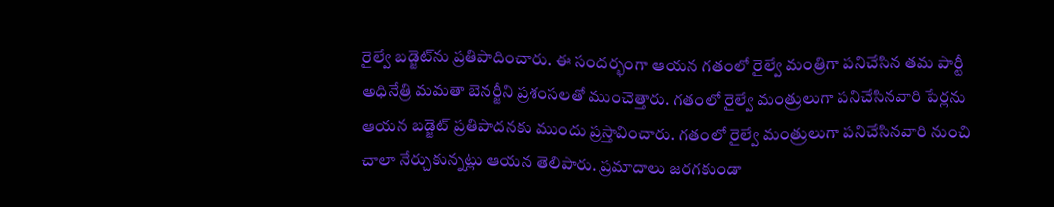రైల్వే బడ్జెట్‌‍ను ప్రతిపాదించారు. ఈ సందర్భంగా ఆయన గతంలో రైల్వే మంత్రిగా పనిచేసిన తమ పార్టీ అధినేత్రి మమతా బెనర్జీని ప్రశంసలతో ముంచెత్తారు. గతంలో రైల్వే మంత్రులుగా పనిచేసినవారి పేర్లను ఆయన బడ్జెట్ ప్రతిపాదనకు ముందు ప్రస్తావించారు. గతంలో రైల్వే మంత్రులుగా పనిచేసినవారి నుంచి చాలా నేర్చుకున్నట్లు ఆయన తెలిపారు. ప్రమాదాలు జరగకుండా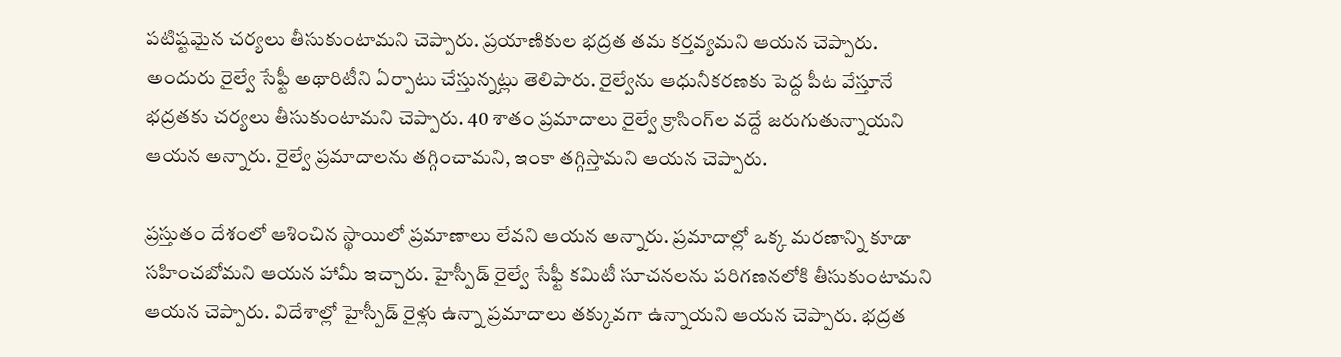పటిష్టమైన చర్యలు తీసుకుంటామని చెప్పారు. ప్రయాణికుల భద్రత తమ కర్తవ్యమని ఆయన చెప్పారు. అందురు రైల్వే సేఫ్టీ అథారిటీని ఏర్పాటు చేస్తున్నట్లు తెలిపారు. రైల్వేను ఆధునీకరణకు పెద్ద పీట వేస్తూనే భద్రతకు చర్యలు తీసుకుంటామని చెప్పారు. 40 శాతం ప్రమాదాలు రైల్వే క్రాసింగ్‌ల వద్దే జరుగుతున్నాయని ఆయన అన్నారు. రైల్వే ప్రమాదాలను తగ్గించామని, ఇంకా తగ్గిస్తామని ఆయన చెప్పారు.

ప్రస్తుతం దేశంలో ఆశించిన స్థాయిలో ప్రమాణాలు లేవని ఆయన అన్నారు. ప్రమాదాల్లో ఒక్క మరణాన్ని కూడా సహించబోమని ఆయన హామీ ఇచ్చారు. హైస్పీడ్ రైల్వే సేఫ్టీ కమిటీ సూచనలను పరిగణనలోకి తీసుకుంటామని ఆయన చెప్పారు. విదేశాల్లో హైస్పీడ్ రైళ్లు ఉన్నా ప్రమాదాలు తక్కువగా ఉన్నాయని ఆయన చెప్పారు. భద్రత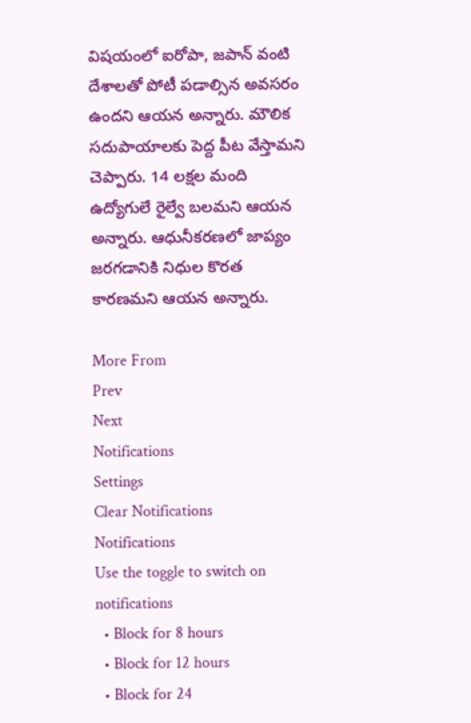విషయంలో ఐరోపా, జపాన్ వంటి దేశాలతో పోటీ పడాల్సిన అవసరం ఉందని ఆయన అన్నారు. మౌలిక సదుపాయాలకు పెద్ద పీట వేస్తామని చెప్పారు. 14 లక్షల మంది ఉద్యోగులే రైల్వే బలమని ఆయన అన్నారు. ఆధునీకరణలో జాప్యం జరగడానికి నిధుల కొరత కారణమని ఆయన అన్నారు.

More From
Prev
Next
Notifications
Settings
Clear Notifications
Notifications
Use the toggle to switch on notifications
  • Block for 8 hours
  • Block for 12 hours
  • Block for 24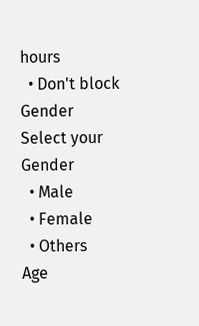hours
  • Don't block
Gender
Select your Gender
  • Male
  • Female
  • Others
Age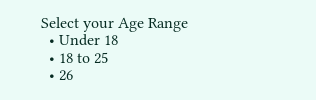Select your Age Range
  • Under 18
  • 18 to 25
  • 26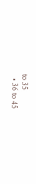to 35
  • 36 to 45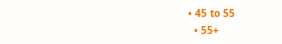• 45 to 55
  • 55+